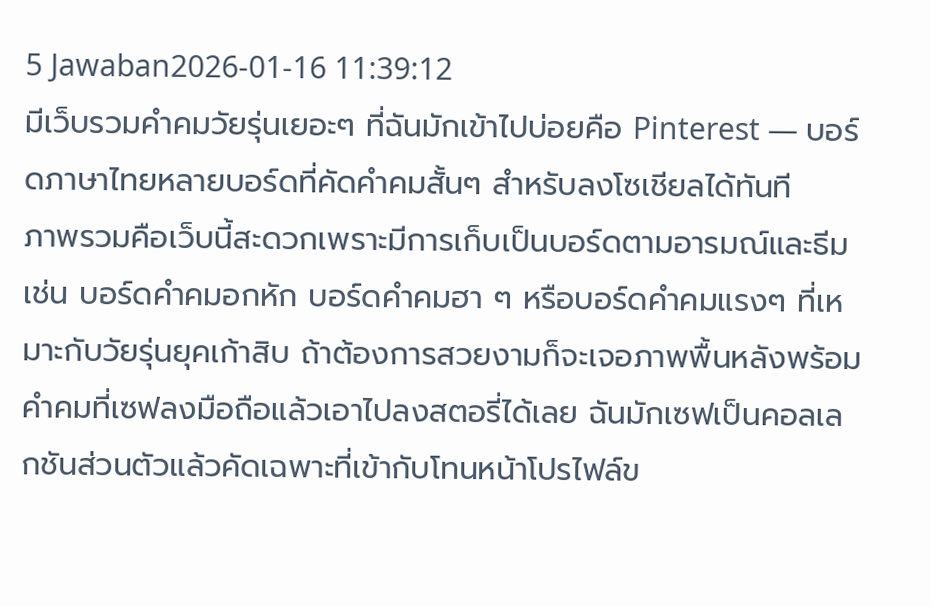5 Jawaban2026-01-16 11:39:12
มีเว็บรวมคำคมวัยรุ่นเยอะๆ ที่ฉันมักเข้าไปบ่อยคือ Pinterest — บอร์ดภาษาไทยหลายบอร์ดที่คัดคำคมสั้นๆ สำหรับลงโซเชียลได้ทันที
ภาพรวมคือเว็บนี้สะดวกเพราะมีการเก็บเป็นบอร์ดตามอารมณ์และธีม เช่น บอร์ดคำคมอกหัก บอร์ดคำคมฮา ๆ หรือบอร์ดคำคมแรงๆ ที่เหมาะกับวัยรุ่นยุคเก้าสิบ ถ้าต้องการสวยงามก็จะเจอภาพพื้นหลังพร้อมคำคมที่เซฟลงมือถือแล้วเอาไปลงสตอรี่ได้เลย ฉันมักเซฟเป็นคอลเลกชันส่วนตัวแล้วคัดเฉพาะที่เข้ากับโทนหน้าโปรไฟล์ข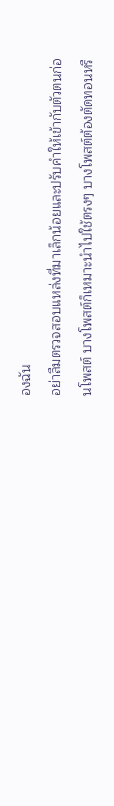องฉัน
อย่าลืมตรวจสอบแหล่งที่มาเล็กน้อยและปรับคำให้เข้ากับตัวตนก่อนโพสต์ บางโพสต์ก็เหมาะนำไปใช้ตรงๆ บางโพสต์ต้องตัดทอนหรื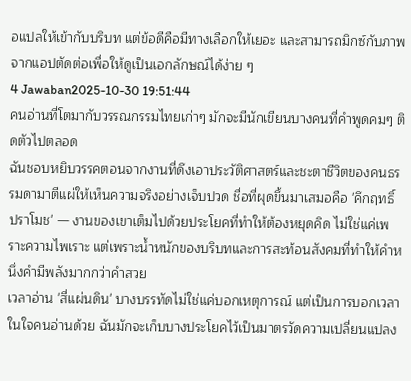อแปลให้เข้ากับบริบท แต่ข้อดีคือมีทางเลือกให้เยอะ และสามารถมิกซ์กับภาพจากแอปตัดต่อเพื่อให้ดูเป็นเอกลักษณ์ได้ง่าย ๆ
4 Jawaban2025-10-30 19:51:44
คนอ่านที่โตมากับวรรณกรรมไทยเก่าๆ มักจะมีนักเขียนบางคนที่คำพูดคมๆ ติดตัวไปตลอด
ฉันชอบหยิบวรรคตอนจากงานที่ดึงเอาประวัติศาสตร์และชะตาชีวิตของคนธรรมดามาตีแผ่ให้เห็นความจริงอย่างเจ็บปวด ชื่อที่ผุดขึ้นมาเสมอคือ 'คึกฤทธิ์ ปราโมช' — งานของเขาเต็มไปด้วยประโยคที่ทำให้ต้องหยุดคิด ไม่ใช่แค่เพราะความไพเราะ แต่เพราะน้ำหนักของบริบทและการสะท้อนสังคมที่ทำให้คำหนึ่งคำมีพลังมากกว่าคำสวย
เวลาอ่าน 'สี่แผ่นดิน' บางบรรทัดไม่ใช่แค่บอกเหตุการณ์ แต่เป็นการบอกเวลาในใจคนอ่านด้วย ฉันมักจะเก็บบางประโยคไว้เป็นมาตรวัดความเปลี่ยนแปลง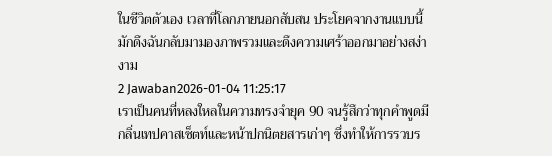ในชีวิตตัวเอง เวลาที่โลกภายนอกสับสน ประโยคจากงานแบบนี้มักดึงฉันกลับมามองภาพรวมและดึงความเศร้าออกมาอย่างสง่างาม
2 Jawaban2026-01-04 11:25:17
เราเป็นคนที่หลงใหลในความทรงจำยุค 90 จนรู้สึกว่าทุกคำพูดมีกลิ่นเทปคาสเซ็ตท์และหน้าปกนิตยสารเก่าๆ ซึ่งทำให้การรวบร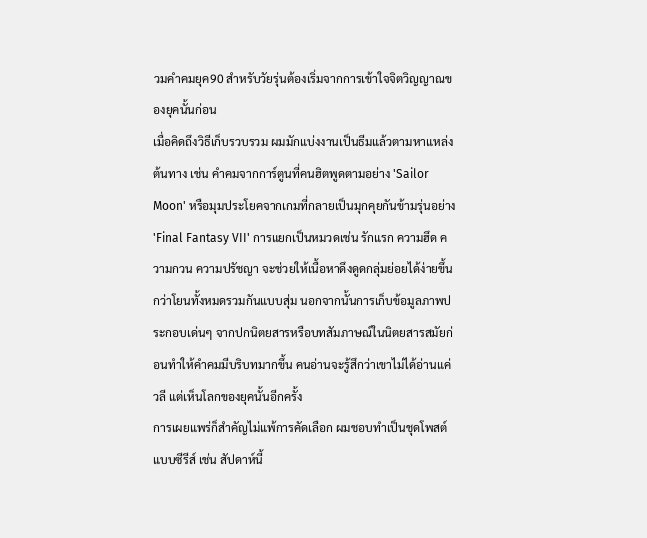วมคําคมยุค90 สำหรับวัยรุ่นต้องเริ่มจากการเข้าใจจิตวิญญาณของยุคนั้นก่อน
เมื่อคิดถึงวิธีเก็บรวบรวม ผมมักแบ่งงานเป็นธีมแล้วตามหาแหล่งต้นทาง เช่น คำคมจากการ์ตูนที่คนฮิตพูดตามอย่าง 'Sailor Moon' หรือมุมประโยคจากเกมที่กลายเป็นมุกคุยกันข้ามรุ่นอย่าง 'Final Fantasy VII' การแยกเป็นหมวดเช่น รักแรก ความฮึด ความกวน ความปรัชญา จะช่วยให้เนื้อหาดึงดูดกลุ่มย่อยได้ง่ายขึ้นกว่าโยนทั้งหมดรวมกันแบบสุ่ม นอกจากนั้นการเก็บข้อมูลภาพประกอบเด่นๆ จากปกนิตยสารหรือบทสัมภาษณ์ในนิตยสารสมัยก่อนทำให้คําคมมีบริบทมากขึ้น คนอ่านจะรู้สึกว่าเขาไม่ได้อ่านแค่วลี แต่เห็นโลกของยุคนั้นอีกครั้ง
การเผยแพร่ก็สำคัญไม่แพ้การคัดเลือก ผมชอบทำเป็นชุดโพสต์แบบซีรีส์ เช่น สัปดาห์นี้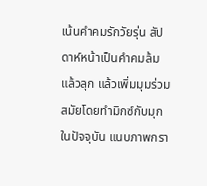เน้นคำคมรักวัยรุ่น สัปดาห์หน้าเป็นคำคมล้มแล้วลุก แล้วเพิ่มมุมร่วมสมัยโดยทำมิกซ์กับมุกในปัจจุบัน แนบภาพกรา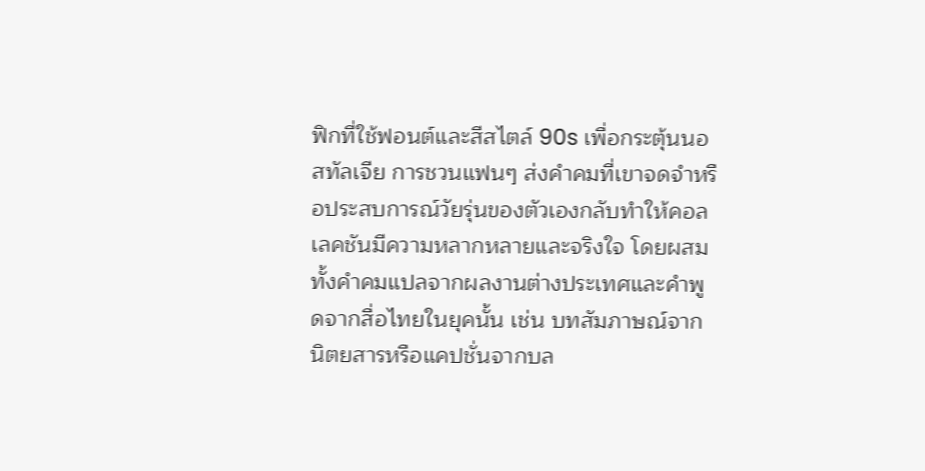ฟิกที่ใช้ฟอนต์และสีสไตล์ 90s เพื่อกระตุ้นนอสทัลเจีย การชวนแฟนๆ ส่งคำคมที่เขาจดจำหรือประสบการณ์วัยรุ่นของตัวเองกลับทำให้คอลเลคชันมีความหลากหลายและจริงใจ โดยผสมทั้งคำคมแปลจากผลงานต่างประเทศและคำพูดจากสื่อไทยในยุคนั้น เช่น บทสัมภาษณ์จากนิตยสารหรือแคปชั่นจากบล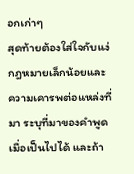อกเก่าๆ
สุดท้ายต้องใส่ใจกับแง่กฎหมายเล็กน้อยและความเคารพต่อแหล่งที่มา ระบุที่มาของคำพูดเมื่อเป็นไปได้ และถ้า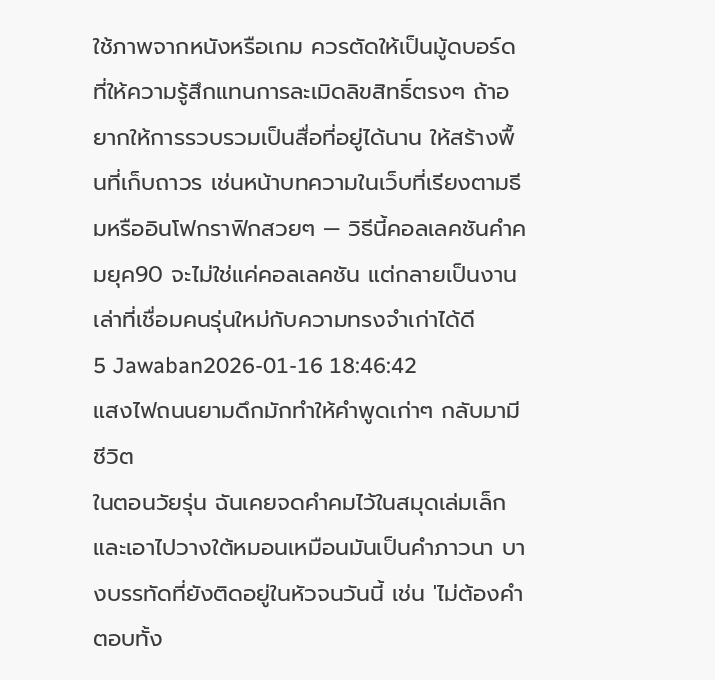ใช้ภาพจากหนังหรือเกม ควรตัดให้เป็นมู้ดบอร์ดที่ให้ความรู้สึกแทนการละเมิดลิขสิทธิ์ตรงๆ ถ้าอยากให้การรวบรวมเป็นสื่อที่อยู่ได้นาน ให้สร้างพื้นที่เก็บถาวร เช่นหน้าบทความในเว็บที่เรียงตามธีมหรืออินโฟกราฟิกสวยๆ — วิธีนี้คอลเลคชันคำคมยุค90 จะไม่ใช่แค่คอลเลคชัน แต่กลายเป็นงานเล่าที่เชื่อมคนรุ่นใหม่กับความทรงจำเก่าได้ดี
5 Jawaban2026-01-16 18:46:42
แสงไฟถนนยามดึกมักทำให้คำพูดเก่าๆ กลับมามีชีวิต
ในตอนวัยรุ่น ฉันเคยจดคำคมไว้ในสมุดเล่มเล็กและเอาไปวางใต้หมอนเหมือนมันเป็นคำภาวนา บางบรรทัดที่ยังติดอยู่ในหัวจนวันนี้ เช่น 'ไม่ต้องคำตอบทั้ง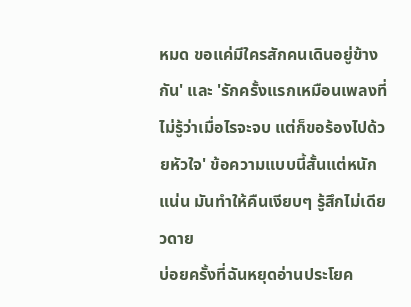หมด ขอแค่มีใครสักคนเดินอยู่ข้างกัน' และ 'รักครั้งแรกเหมือนเพลงที่ไม่รู้ว่าเมื่อไรจะจบ แต่ก็ขอร้องไปด้วยหัวใจ' ข้อความแบบนี้สั้นแต่หนักแน่น มันทำให้คืนเงียบๆ รู้สึกไม่เดียวดาย
บ่อยครั้งที่ฉันหยุดอ่านประโยค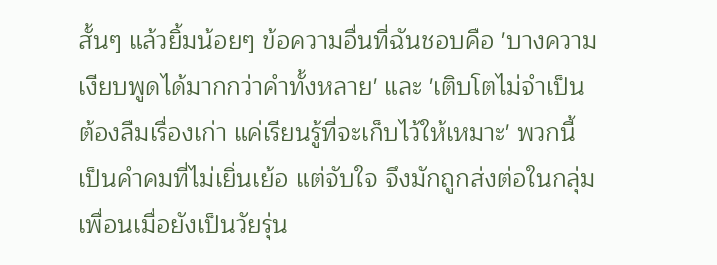สั้นๆ แล้วยิ้มน้อยๆ ข้อความอื่นที่ฉันชอบคือ 'บางความเงียบพูดได้มากกว่าคำทั้งหลาย' และ 'เติบโตไม่จำเป็นต้องลืมเรื่องเก่า แค่เรียนรู้ที่จะเก็บไว้ให้เหมาะ' พวกนี้เป็นคำคมที่ไม่เยิ่นเย้อ แต่จับใจ จึงมักถูกส่งต่อในกลุ่มเพื่อนเมื่อยังเป็นวัยรุ่น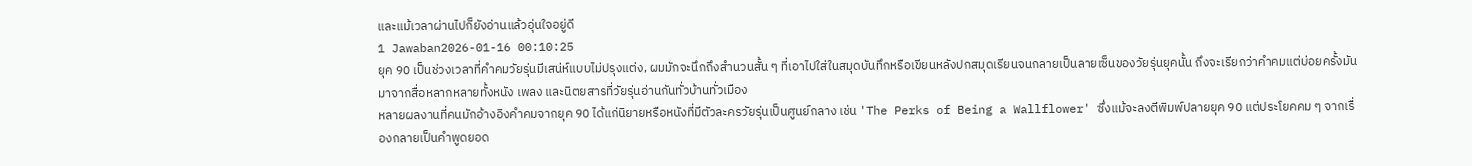และแม้เวลาผ่านไปก็ยังอ่านแล้วอุ่นใจอยู่ดี
1 Jawaban2026-01-16 00:10:25
ยุค 90 เป็นช่วงเวลาที่คําคมวัยรุ่นมีเสน่ห์แบบไม่ปรุงแต่ง, ผมมักจะนึกถึงสำนวนสั้น ๆ ที่เอาไปใส่ในสมุดบันทึกหรือเขียนหลังปกสมุดเรียนจนกลายเป็นลายเซ็นของวัยรุ่นยุคนั้น ถึงจะเรียกว่าคําคมแต่บ่อยครั้งมันมาจากสื่อหลากหลายทั้งหนัง เพลง และนิตยสารที่วัยรุ่นอ่านกันทั่วบ้านทั่วเมือง
หลายผลงานที่คนมักอ้างอิงคําคมจากยุค 90 ได้แก่นิยายหรือหนังที่มีตัวละครวัยรุ่นเป็นศูนย์กลาง เช่น 'The Perks of Being a Wallflower' ซึ่งแม้จะลงตีพิมพ์ปลายยุค 90 แต่ประโยคคม ๆ จากเรื่องกลายเป็นคําพูดยอด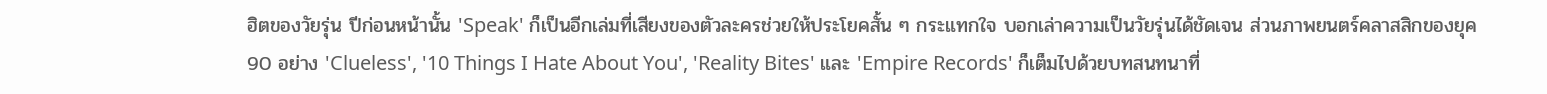ฮิตของวัยรุ่น ปีก่อนหน้านั้น 'Speak' ก็เป็นอีกเล่มที่เสียงของตัวละครช่วยให้ประโยคสั้น ๆ กระแทกใจ บอกเล่าความเป็นวัยรุ่นได้ชัดเจน ส่วนภาพยนตร์คลาสสิกของยุค 90 อย่าง 'Clueless', '10 Things I Hate About You', 'Reality Bites' และ 'Empire Records' ก็เต็มไปด้วยบทสนทนาที่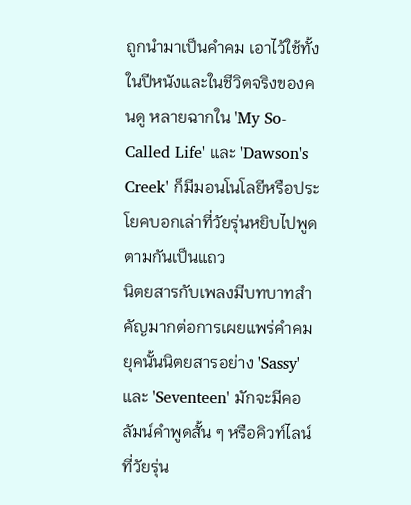ถูกนำมาเป็นคําคม เอาไว้ใช้ทั้งในปีหนังและในชีวิตจริงของคนดู หลายฉากใน 'My So-Called Life' และ 'Dawson's Creek' ก็มีมอนโนโลยีหรือประโยคบอกเล่าที่วัยรุ่นหยิบไปพูดตามกันเป็นแถว
นิตยสารกับเพลงมีบทบาทสำคัญมากต่อการเผยแพร่คําคม ยุคนั้นนิตยสารอย่าง 'Sassy' และ 'Seventeen' มักจะมีคอลัมน์คําพูดสั้น ๆ หรือคิวท์ไลน์ที่วัยรุ่น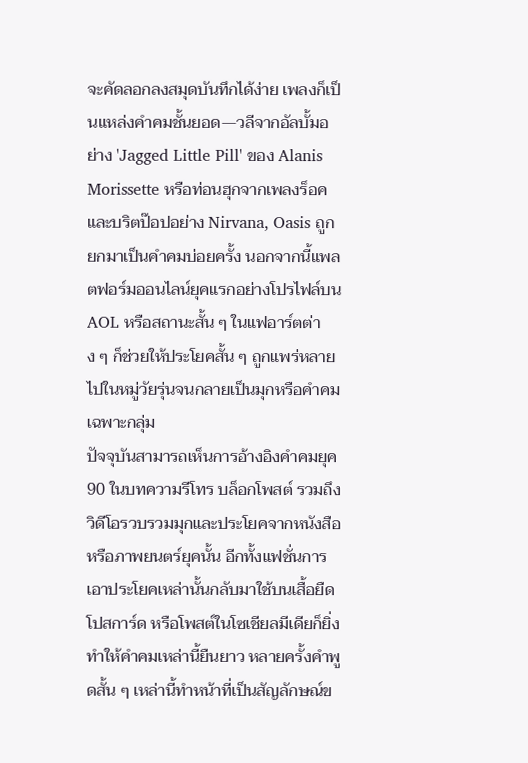จะคัดลอกลงสมุดบันทึกได้ง่าย เพลงก็เป็นแหล่งคําคมชั้นยอด—วลีจากอัลบั้มอย่าง 'Jagged Little Pill' ของ Alanis Morissette หรือท่อนฮุกจากเพลงร็อคและบริตป๊อปอย่าง Nirvana, Oasis ถูกยกมาเป็นคําคมบ่อยครั้ง นอกจากนี้แพลตฟอร์มออนไลน์ยุคแรกอย่างโปรไฟล์บน AOL หรือสถานะสั้น ๆ ในแฟอาร์ตต่าง ๆ ก็ช่วยให้ประโยคสั้น ๆ ถูกแพร่หลายไปในหมู่วัยรุ่นจนกลายเป็นมุกหรือคําคมเฉพาะกลุ่ม
ปัจจุบันสามารถเห็นการอ้างอิงคําคมยุค 90 ในบทความรีโทร บล็อกโพสต์ รวมถึงวิดีโอรวบรวมมุกและประโยคจากหนังสือหรือภาพยนตร์ยุคนั้น อีกทั้งแฟชั่นการเอาประโยคเหล่านั้นกลับมาใช้บนเสื้อยืด โปสการ์ด หรือโพสต์ในโซเชียลมีเดียก็ยิ่งทำให้คําคมเหล่านี้ยืนยาว หลายครั้งคําพูดสั้น ๆ เหล่านี้ทำหน้าที่เป็นสัญลักษณ์ข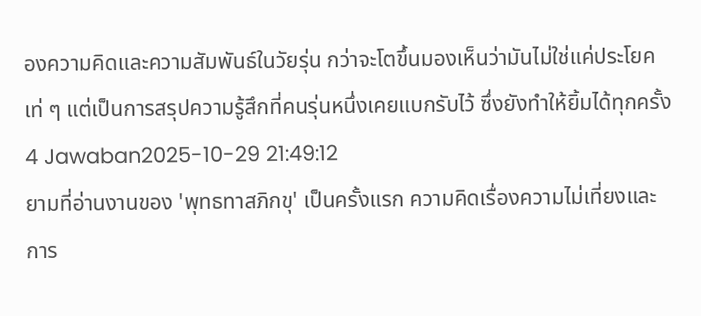องความคิดและความสัมพันธ์ในวัยรุ่น กว่าจะโตขึ้นมองเห็นว่ามันไม่ใช่แค่ประโยคเท่ ๆ แต่เป็นการสรุปความรู้สึกที่คนรุ่นหนึ่งเคยแบกรับไว้ ซึ่งยังทำให้ยิ้มได้ทุกครั้ง
4 Jawaban2025-10-29 21:49:12
ยามที่อ่านงานของ 'พุทธทาสภิกขุ' เป็นครั้งแรก ความคิดเรื่องความไม่เที่ยงและการ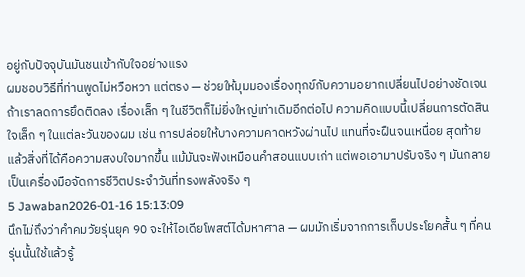อยู่กับปัจจุบันมันชนเข้ากับใจอย่างแรง
ผมชอบวิธีที่ท่านพูดไม่หวือหวา แต่ตรง — ช่วยให้มุมมองเรื่องทุกข์กับความอยากเปลี่ยนไปอย่างชัดเจน ถ้าเราลดการยึดติดลง เรื่องเล็ก ๆ ในชีวิตก็ไม่ยิ่งใหญ่เท่าเดิมอีกต่อไป ความคิดแบบนี้เปลี่ยนการตัดสินใจเล็ก ๆ ในแต่ละวันของผม เช่น การปล่อยให้บางความคาดหวังผ่านไป แทนที่จะฝืนจนเหนื่อย สุดท้ายแล้วสิ่งที่ได้คือความสงบใจมากขึ้น แม้มันจะฟังเหมือนคำสอนแบบเก่า แต่พอเอามาปรับจริง ๆ มันกลายเป็นเครื่องมือจัดการชีวิตประจำวันที่ทรงพลังจริง ๆ
5 Jawaban2026-01-16 15:13:09
นึกไม่ถึงว่าคำคมวัยรุ่นยุค 90 จะให้ไอเดียโพสต์ได้มหาศาล — ผมมักเริ่มจากการเก็บประโยคสั้น ๆ ที่คนรุ่นนั้นใช้แล้วรู้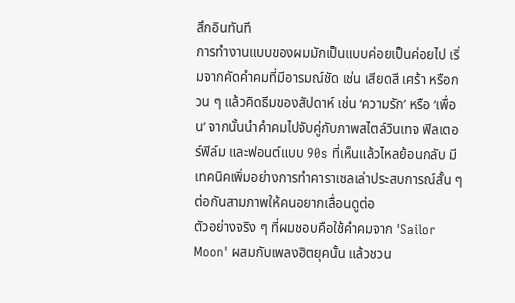สึกอินทันที
การทำงานแบบของผมมักเป็นแบบค่อยเป็นค่อยไป เริ่มจากคัดคำคมที่มีอารมณ์ชัด เช่น เสียดสี เศร้า หรือกวน ๆ แล้วคิดธีมของสัปดาห์ เช่น ‘ความรัก’ หรือ ‘เพื่อน’ จากนั้นนำคำคมไปจับคู่กับภาพสไตล์วินเทจ ฟิลเตอร์ฟิล์ม และฟอนต์แบบ 90s ที่เห็นแล้วไหลย้อนกลับ มีเทคนิคเพิ่มอย่างการทำคาราเซลเล่าประสบการณ์สั้น ๆ ต่อกันสามภาพให้คนอยากเลื่อนดูต่อ
ตัวอย่างจริง ๆ ที่ผมชอบคือใช้คำคมจาก 'Sailor Moon' ผสมกับเพลงฮิตยุคนั้น แล้วชวน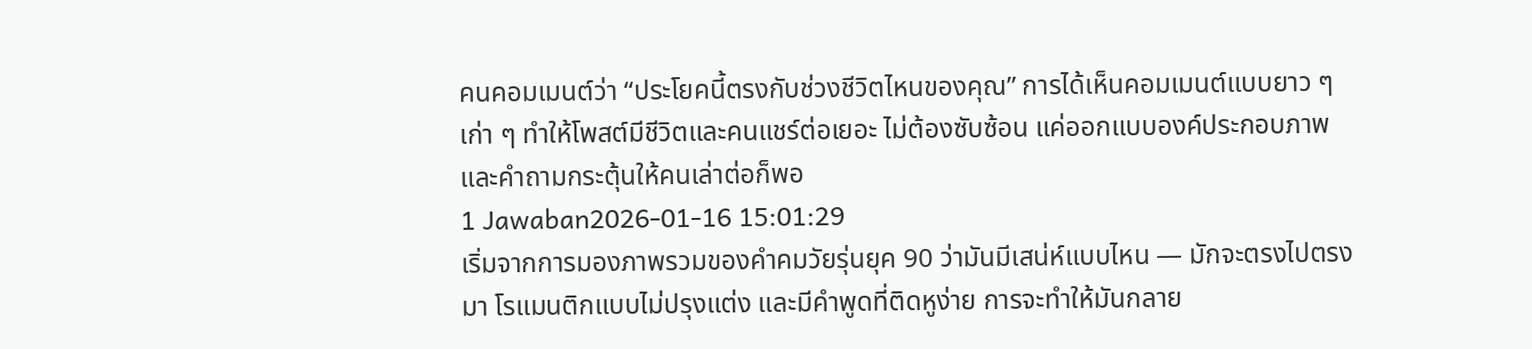คนคอมเมนต์ว่า “ประโยคนี้ตรงกับช่วงชีวิตไหนของคุณ” การได้เห็นคอมเมนต์แบบยาว ๆ เก่า ๆ ทำให้โพสต์มีชีวิตและคนแชร์ต่อเยอะ ไม่ต้องซับซ้อน แค่ออกแบบองค์ประกอบภาพและคำถามกระตุ้นให้คนเล่าต่อก็พอ
1 Jawaban2026-01-16 15:01:29
เริ่มจากการมองภาพรวมของคำคมวัยรุ่นยุค 90 ว่ามันมีเสน่ห์แบบไหน — มักจะตรงไปตรงมา โรแมนติกแบบไม่ปรุงแต่ง และมีคำพูดที่ติดหูง่าย การจะทำให้มันกลาย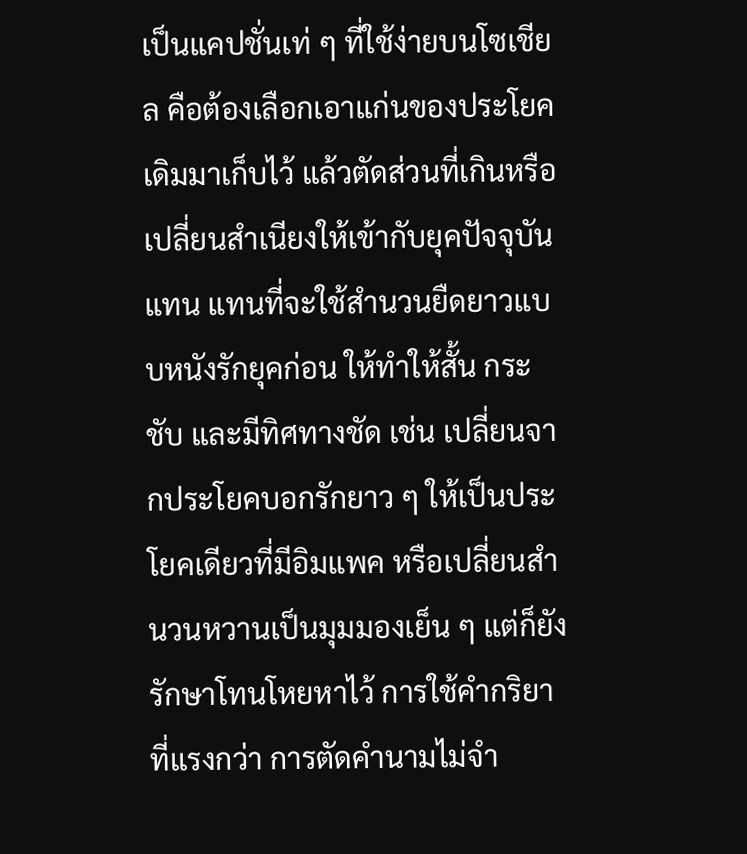เป็นแคปชั่นเท่ ๆ ที่ใช้ง่ายบนโซเชียล คือต้องเลือกเอาแก่นของประโยคเดิมมาเก็บไว้ แล้วตัดส่วนที่เกินหรือเปลี่ยนสำเนียงให้เข้ากับยุคปัจจุบันแทน แทนที่จะใช้สำนวนยืดยาวแบบหนังรักยุคก่อน ให้ทำให้สั้น กระชับ และมีทิศทางชัด เช่น เปลี่ยนจากประโยคบอกรักยาว ๆ ให้เป็นประโยคเดียวที่มีอิมแพค หรือเปลี่ยนสำนวนหวานเป็นมุมมองเย็น ๆ แต่ก็ยังรักษาโทนโหยหาไว้ การใช้คำกริยาที่แรงกว่า การตัดคำนามไม่จำ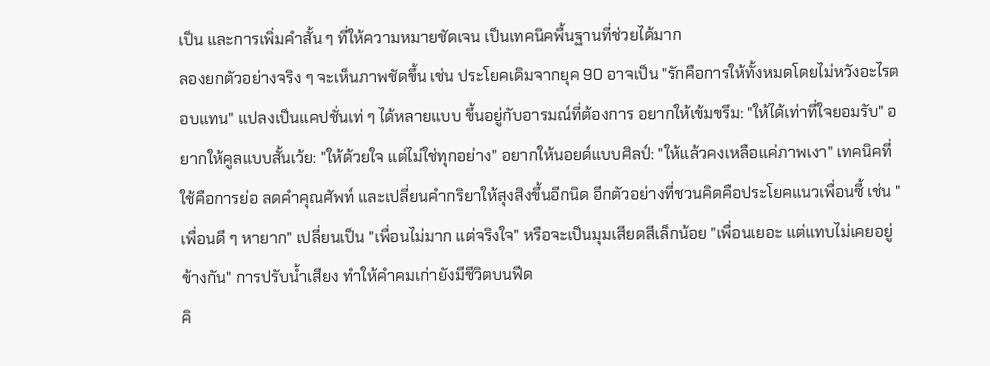เป็น และการเพิ่มคำสั้น ๆ ที่ให้ความหมายชัดเจน เป็นเทคนิคพื้นฐานที่ช่วยได้มาก
ลองยกตัวอย่างจริง ๆ จะเห็นภาพชัดขึ้น เช่น ประโยคเดิมจากยุค 90 อาจเป็น "รักคือการให้ทั้งหมดโดยไม่หวังอะไรตอบแทน" แปลงเป็นแคปชั่นเท่ ๆ ได้หลายแบบ ขึ้นอยู่กับอารมณ์ที่ต้องการ อยากให้เข้มขรึม: "ให้ได้เท่าที่ใจยอมรับ" อยากให้คูลแบบสั้นเว้ย: "ให้ด้วยใจ แต่ไม่ใช่ทุกอย่าง" อยากให้นอยด์แบบศิลป์: "ให้แล้วคงเหลือแค่ภาพเงา" เทคนิคที่ใช้คือการย่อ ลดคำคุณศัพท์ และเปลี่ยนคำกริยาให้สุงสิงขึ้นอีกนิด อีกตัวอย่างที่ชวนคิดคือประโยคแนวเพื่อนซี้ เช่น "เพื่อนดี ๆ หายาก" เปลี่ยนเป็น "เพื่อนไม่มาก แต่จริงใจ" หรือจะเป็นมุมเสียดสีเล็กน้อย "เพื่อนเยอะ แต่แทบไม่เคยอยู่ข้างกัน" การปรับน้ำเสียง ทำให้คำคมเก่ายังมีชีวิตบนฟีด
คิ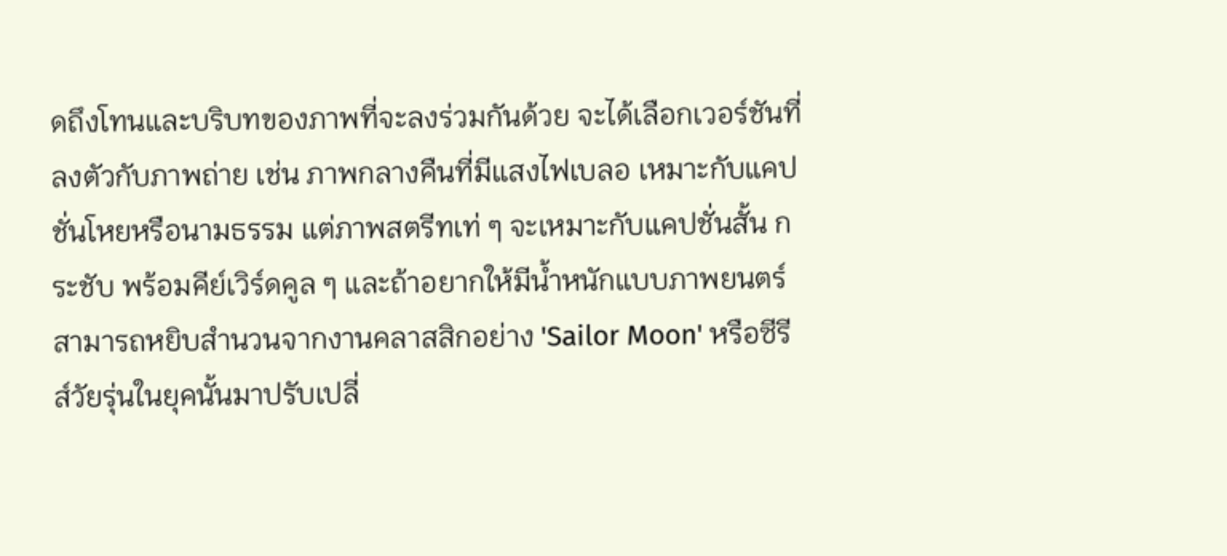ดถึงโทนและบริบทของภาพที่จะลงร่วมกันด้วย จะได้เลือกเวอร์ชันที่ลงตัวกับภาพถ่าย เช่น ภาพกลางคืนที่มีแสงไฟเบลอ เหมาะกับแคปชั่นโหยหรือนามธรรม แต่ภาพสตรีทเท่ ๆ จะเหมาะกับแคปชั่นสั้น กระชับ พร้อมคีย์เวิร์ดคูล ๆ และถ้าอยากให้มีน้ำหนักแบบภาพยนตร์ สามารถหยิบสำนวนจากงานคลาสสิกอย่าง 'Sailor Moon' หรือซีรีส์วัยรุ่นในยุคนั้นมาปรับเปลี่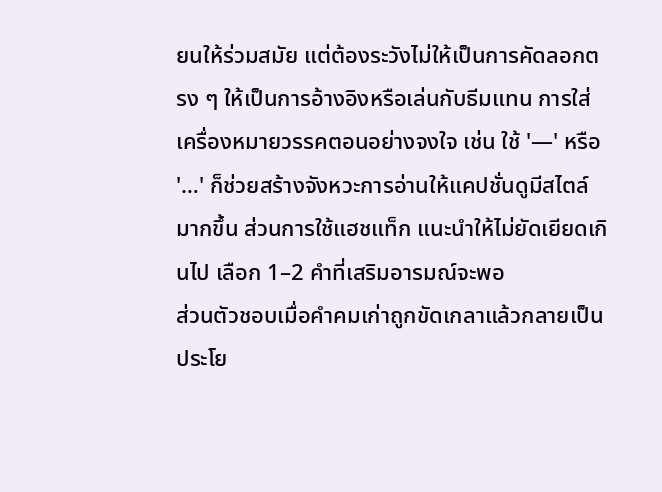ยนให้ร่วมสมัย แต่ต้องระวังไม่ให้เป็นการคัดลอกตรง ๆ ให้เป็นการอ้างอิงหรือเล่นกับธีมแทน การใส่เครื่องหมายวรรคตอนอย่างจงใจ เช่น ใช้ '—' หรือ '…' ก็ช่วยสร้างจังหวะการอ่านให้แคปชั่นดูมีสไตล์มากขึ้น ส่วนการใช้แฮชแท็ก แนะนำให้ไม่ยัดเยียดเกินไป เลือก 1–2 คำที่เสริมอารมณ์จะพอ
ส่วนตัวชอบเมื่อคำคมเก่าถูกขัดเกลาแล้วกลายเป็นประโย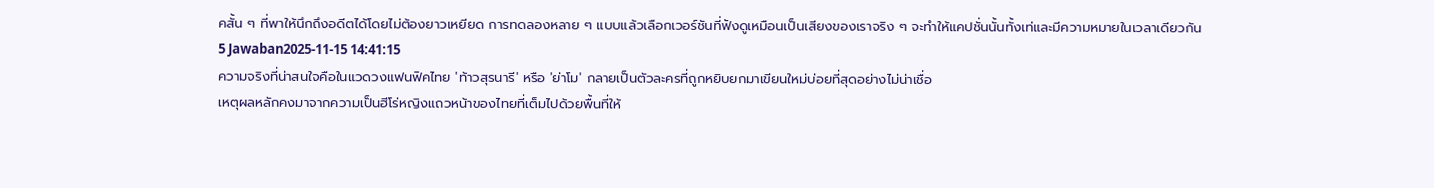คสั้น ๆ ที่พาให้นึกถึงอดีตได้โดยไม่ต้องยาวเหยียด การทดลองหลาย ๆ แบบแล้วเลือกเวอร์ชันที่ฟังดูเหมือนเป็นเสียงของเราจริง ๆ จะทำให้แคปชั่นนั้นทั้งเท่และมีความหมายในเวลาเดียวกัน
5 Jawaban2025-11-15 14:41:15
ความจริงที่น่าสนใจคือในแวดวงแฟนฟิคไทย 'ท้าวสุรนารี' หรือ 'ย่าโม' กลายเป็นตัวละครที่ถูกหยิบยกมาเขียนใหม่บ่อยที่สุดอย่างไม่น่าเชื่อ
เหตุผลหลักคงมาจากความเป็นฮีโร่หญิงแถวหน้าของไทยที่เต็มไปด้วยพื้นที่ให้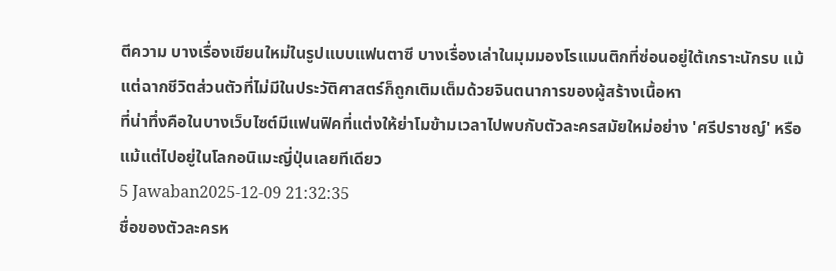ตีความ บางเรื่องเขียนใหม่ในรูปแบบแฟนตาซี บางเรื่องเล่าในมุมมองโรแมนติกที่ซ่อนอยู่ใต้เกราะนักรบ แม้แต่ฉากชีวิตส่วนตัวที่ไม่มีในประวัติศาสตร์ก็ถูกเติมเต็มด้วยจินตนาการของผู้สร้างเนื้อหา
ที่น่าทึ่งคือในบางเว็บไซต์มีแฟนฟิคที่แต่งให้ย่าโมข้ามเวลาไปพบกับตัวละครสมัยใหม่อย่าง 'ศรีปราชญ์' หรือแม้แต่ไปอยู่ในโลกอนิเมะญี่ปุ่นเลยทีเดียว
5 Jawaban2025-12-09 21:32:35
ชื่อของตัวละครห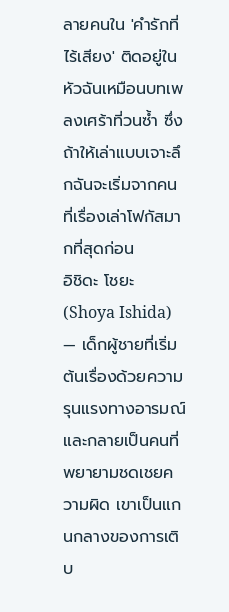ลายคนใน 'คำรักที่ไร้เสียง' ติดอยู่ในหัวฉันเหมือนบทเพลงเศร้าที่วนซ้ำ ซึ่งถ้าให้เล่าแบบเจาะลึกฉันจะเริ่มจากคนที่เรื่องเล่าโฟกัสมากที่สุดก่อน
อิชิดะ โชยะ (Shoya Ishida) — เด็กผู้ชายที่เริ่มต้นเรื่องด้วยความรุนแรงทางอารมณ์และกลายเป็นคนที่พยายามชดเชยความผิด เขาเป็นแกนกลางของการเติบ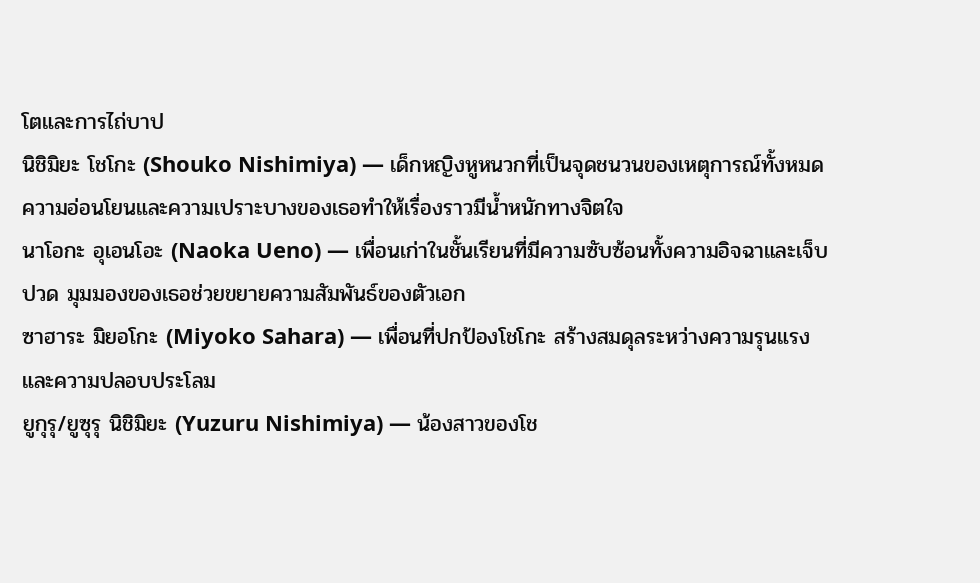โตและการไถ่บาป
นิชิมิยะ โชโกะ (Shouko Nishimiya) — เด็กหญิงหูหนวกที่เป็นจุดชนวนของเหตุการณ์ทั้งหมด ความอ่อนโยนและความเปราะบางของเธอทำให้เรื่องราวมีน้ำหนักทางจิตใจ
นาโอกะ อุเอนโอะ (Naoka Ueno) — เพื่อนเก่าในชั้นเรียนที่มีความซับซ้อนทั้งความอิจฉาและเจ็บปวด มุมมองของเธอช่วยขยายความสัมพันธ์ของตัวเอก
ซาฮาระ มิยอโกะ (Miyoko Sahara) — เพื่อนที่ปกป้องโชโกะ สร้างสมดุลระหว่างความรุนแรงและความปลอบประโลม
ยูกุรุ/ยูซุรุ นิชิมิยะ (Yuzuru Nishimiya) — น้องสาวของโช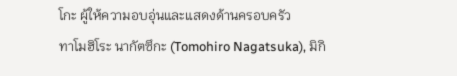โกะ ผู้ให้ความอบอุ่นและแสดงด้านครอบครัว
ทาโมฮิโระ นากัตซึกะ (Tomohiro Nagatsuka), มิกิ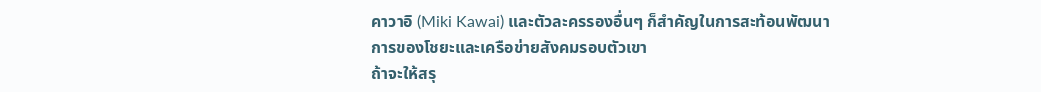คาวาอิ (Miki Kawai) และตัวละครรองอื่นๆ ก็สำคัญในการสะท้อนพัฒนาการของโชยะและเครือข่ายสังคมรอบตัวเขา
ถ้าจะให้สรุ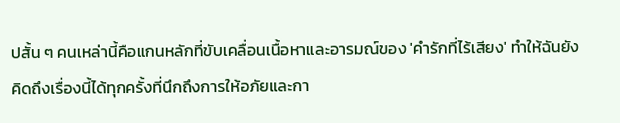ปสั้น ๆ คนเหล่านี้คือแกนหลักที่ขับเคลื่อนเนื้อหาและอารมณ์ของ 'คำรักที่ไร้เสียง' ทำให้ฉันยังคิดถึงเรื่องนี้ได้ทุกครั้งที่นึกถึงการให้อภัยและกา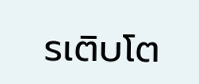รเติบโต